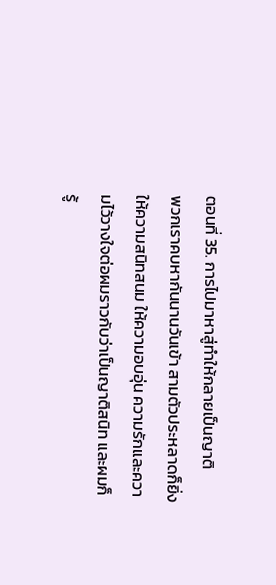ตอนที่ 35. การไปมาหาสู่ทำให้กลายเป็นญาติ
พวกเราคบหากันนานวันเข้า สามตัวประหลาดก็ยิ่งให้ความสนิทสนม ให้ความอบอุ่น ความรักและความไว้วางใจต่อผมราวกับว่าเป็นญาติสนิท และผมก็รู้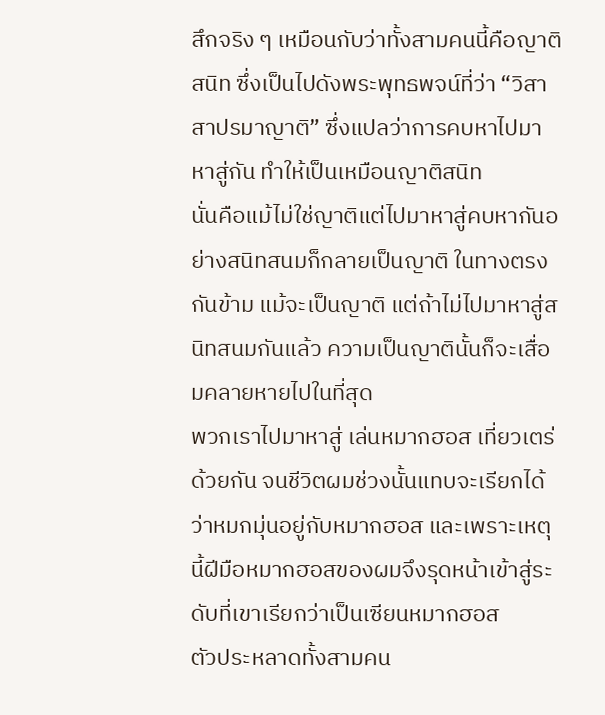สึกจริง ๆ เหมือนกับว่าทั้งสามคนนี้คือญาติสนิท ซึ่งเป็นไปดังพระพุทธพจน์ที่ว่า “วิสาสาปรมาญาติ” ซึ่งแปลว่าการคบหาไปมาหาสู่กัน ทำให้เป็นเหมือนญาติสนิท
นั่นคือแม้ไม่ใช่ญาติแต่ไปมาหาสู่คบหากันอย่างสนิทสนมก็กลายเป็นญาติ ในทางตรงกันข้าม แม้จะเป็นญาติ แต่ถ้าไม่ไปมาหาสู่สนิทสนมกันแล้ว ความเป็นญาตินั้นก็จะเสื่อมคลายหายไปในที่สุด
พวกเราไปมาหาสู่ เล่นหมากฮอส เที่ยวเตร่ด้วยกัน จนชีวิตผมช่วงนั้นแทบจะเรียกได้ว่าหมกมุ่นอยู่กับหมากฮอส และเพราะเหตุนี้ฝีมือหมากฮอสของผมจึงรุดหน้าเข้าสู่ระดับที่เขาเรียกว่าเป็นเซียนหมากฮอส
ตัวประหลาดทั้งสามคน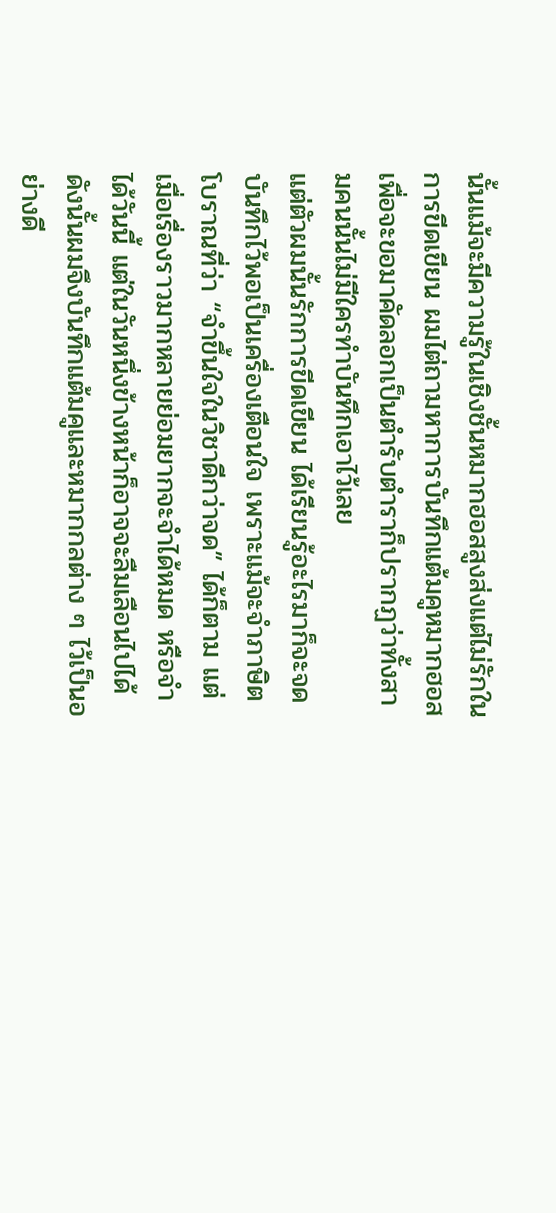นั้นแม้จะมีความรู้ในเชิงชั้นหมากฮอสสูงส่งแต่ไม่รักในการขีดเขียน ผมไต่ถามหาการบันทึกแต้มคูหมากฮอสเพื่อจะขอมาคัดลอกเป็นตำรับตำราก็ปรากฏว่าทั้งสามคนนั้นไม่มีใครทำบันทึกเอาไว้เลย
แต่ตัวผมนั้นรักการขีดเขียน ได้เรียนรู้อะไรมาก็จะจดบันทึกไว้พอเป็นเครื่องเตือนใจ เพราะแม้จะจำภาษิตโบราณที่ว่า “จำขึ้นใจในวิชาดีกว่าจด” ได้ก็ตาม แต่เมื่อเรื่องราวมากหลายย่อมยากจะจำได้หมด หรือจำได้วันนี้ แต่ในวันหนึ่งข้างหน้าก็อาจจะลืมเลือนไปได้ ดังนั้นผมจึงบันทึกแต้มคูและหมากกลต่าง ๆ ไว้เป็นอย่างดี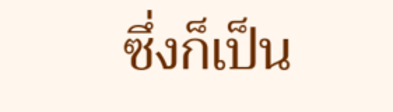ซึ่งก็เป็น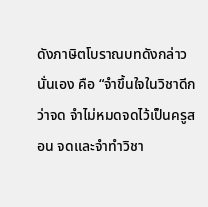ดังภาษิตโบราณบทดังกล่าวนั่นเอง คือ “จำขึ้นใจในวิชาดีกว่าจด จำไม่หมดจดไว้เป็นครูสอน จดและจำทำวิชา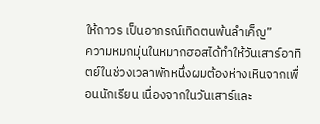ให้ถาวร เป็นอาภรณ์เทิดตนพ้นลำเค็ญ”
ความหมกมุ่นในหมากฮอสได้ทำให้วันเสาร์อาทิตย์ในช่วงเวลาพักหนึ่งผมต้องห่างเหินจากเพื่อนนักเรียน เนื่องจากในวันเสาร์และ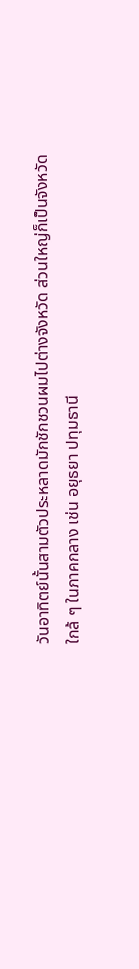วันอาทิตย์นั้นสามตัวประหลาดมักชักชวนผมไปต่างจังหวัด ส่วนใหญ่ก็เป็นจังหวัดใกล้ ๆ ในภาคกลาง เช่น อยุธยา ปทุมธานี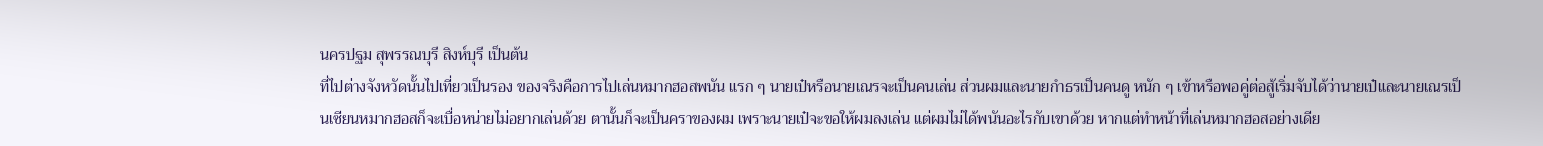นครปฐม สุพรรณบุรี สิงห์บุรี เป็นต้น
ที่ไปต่างจังหวัดนั้นไปเที่ยวเป็นรอง ของจริงคือการไปเล่นหมากฮอสพนัน แรก ๆ นายเป๋หรือนายเณรจะเป็นคนเล่น ส่วนผมและนายกำธรเป็นคนดู หนัก ๆ เข้าหรือพอคู่ต่อสู้เริ่มจับได้ว่านายเป๋และนายเณรเป็นเซียนหมากฮอสก็จะเบื่อหน่ายไม่อยากเล่นด้วย ตานั้นก็จะเป็นคราของผม เพราะนายเป๋จะขอให้ผมลงเล่น แต่ผมไม่ได้พนันอะไรกับเขาด้วย หากแต่ทำหน้าที่เล่นหมากฮอสอย่างเดีย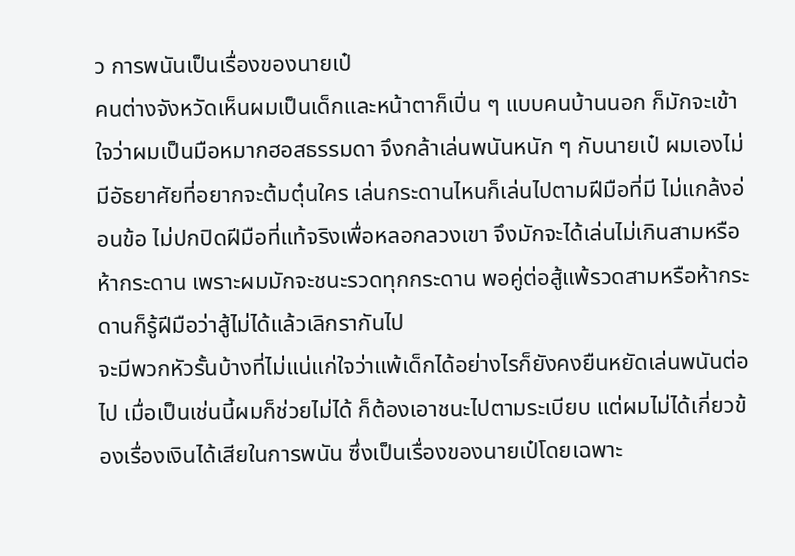ว การพนันเป็นเรื่องของนายเป๋
คนต่างจังหวัดเห็นผมเป็นเด็กและหน้าตาก็เปิ่น ๆ แบบคนบ้านนอก ก็มักจะเข้าใจว่าผมเป็นมือหมากฮอสธรรมดา จึงกล้าเล่นพนันหนัก ๆ กับนายเป๋ ผมเองไม่มีอัธยาศัยที่อยากจะต้มตุ๋นใคร เล่นกระดานไหนก็เล่นไปตามฝีมือที่มี ไม่แกล้งอ่อนข้อ ไม่ปกปิดฝีมือที่แท้จริงเพื่อหลอกลวงเขา จึงมักจะได้เล่นไม่เกินสามหรือห้ากระดาน เพราะผมมักจะชนะรวดทุกกระดาน พอคู่ต่อสู้แพ้รวดสามหรือห้ากระดานก็รู้ฝีมือว่าสู้ไม่ได้แล้วเลิกรากันไป
จะมีพวกหัวรั้นบ้างที่ไม่แน่แก่ใจว่าแพ้เด็กได้อย่างไรก็ยังคงยืนหยัดเล่นพนันต่อไป เมื่อเป็นเช่นนี้ผมก็ช่วยไม่ได้ ก็ต้องเอาชนะไปตามระเบียบ แต่ผมไม่ได้เกี่ยวข้องเรื่องเงินได้เสียในการพนัน ซึ่งเป็นเรื่องของนายเป๋โดยเฉพาะ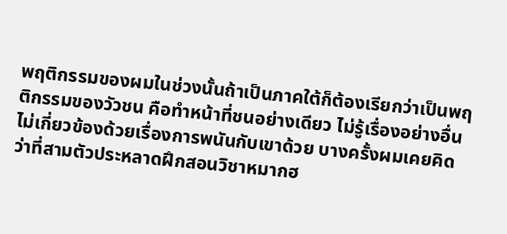พฤติกรรมของผมในช่วงนั้นถ้าเป็นภาคใต้ก็ต้องเรียกว่าเป็นพฤติกรรมของวัวชน คือทำหน้าที่ชนอย่างเดียว ไม่รู้เรื่องอย่างอื่น ไม่เกี่ยวข้องด้วยเรื่องการพนันกับเขาด้วย บางครั้งผมเคยคิดว่าที่สามตัวประหลาดฝึกสอนวิชาหมากฮ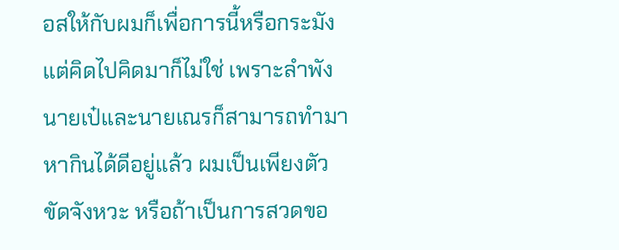อสให้กับผมก็เพื่อการนี้หรือกระมัง แต่คิดไปคิดมาก็ไม่ใช่ เพราะลำพังนายเป๋และนายเณรก็สามารถทำมาหากินได้ดีอยู่แล้ว ผมเป็นเพียงตัวขัดจังหวะ หรือถ้าเป็นการสวดขอ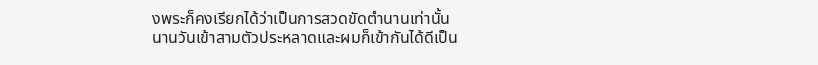งพระก็คงเรียกได้ว่าเป็นการสวดขัดตำนานเท่านั้น
นานวันเข้าสามตัวประหลาดและผมก็เข้ากันได้ดีเป็น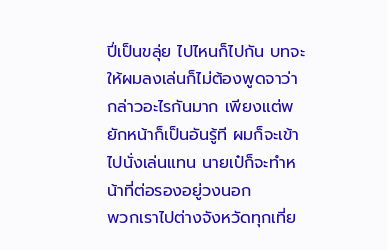ปี่เป็นขลุ่ย ไปไหนก็ไปกัน บทจะให้ผมลงเล่นก็ไม่ต้องพูดจาว่ากล่าวอะไรกันมาก เพียงแต่พยักหน้าก็เป็นอันรู้ที ผมก็จะเข้าไปนั่งเล่นแทน นายเป๋ก็จะทำหน้าที่ต่อรองอยู่วงนอก
พวกเราไปต่างจังหวัดทุกเที่ย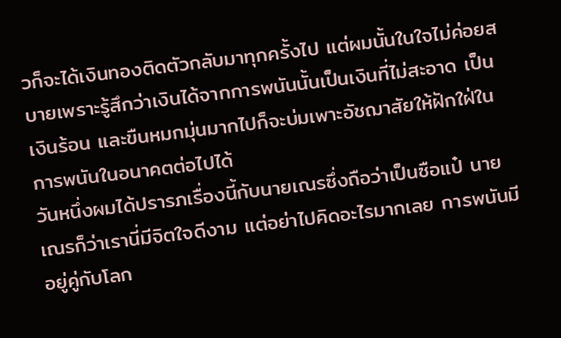วก็จะได้เงินทองติดตัวกลับมาทุกครั้งไป แต่ผมนั้นในใจไม่ค่อยสบายเพราะรู้สึกว่าเงินได้จากการพนันนั้นเป็นเงินที่ไม่สะอาด เป็นเงินร้อน และขืนหมกมุ่นมากไปก็จะบ่มเพาะอัชฌาสัยให้ฝักใฝ่ในการพนันในอนาคตต่อไปได้
วันหนึ่งผมได้ปรารภเรื่องนี้กับนายเณรซึ่งถือว่าเป็นซือแป๋ นายเณรก็ว่าเรานี่มีจิตใจดีงาม แต่อย่าไปคิดอะไรมากเลย การพนันมีอยู่คู่กับโลก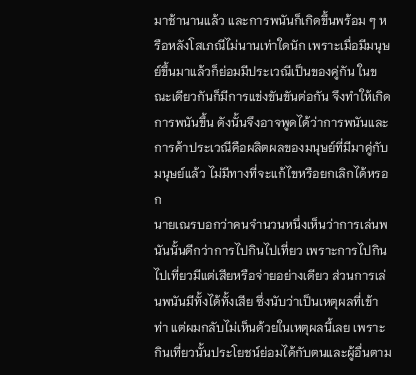มาช้านานแล้ว และการพนันก็เกิดขึ้นพร้อม ๆ หรือหลังโสเภณีไม่นานเท่าใดนัก เพราะเมื่อมีมนุษย์ขึ้นมาแล้วก็ย่อมมีประเวณีเป็นของคู่กัน ในขณะเดียวกันก็มีการแข่งขันขันต่อกัน จึงทำให้เกิดการพนันขึ้น ดังนั้นจึงอาจพูดได้ว่าการพนันและการค้าประเวณีคือผลิตผลของมนุษย์ที่มีมาคู่กับมนุษย์แล้ว ไม่มีทางที่จะแก้ไขหรือยกเลิกได้หรอก
นายเณรบอกว่าคนจำนวนหนึ่งเห็นว่าการเล่นพนันนั้นดีกว่าการไปกินไปเที่ยว เพราะการไปกินไปเที่ยวมีแต่เสียหรือจ่ายอย่างเดียว ส่วนการเล่นพนันมีทั้งได้ทั้งเสีย ซึ่งนับว่าเป็นเหตุผลที่เข้าท่า แต่ผมกลับไม่เห็นด้วยในเหตุผลนี้เลย เพราะกินเที่ยวนั้นประโยชน์ย่อมได้กับตนและผู้อื่นตาม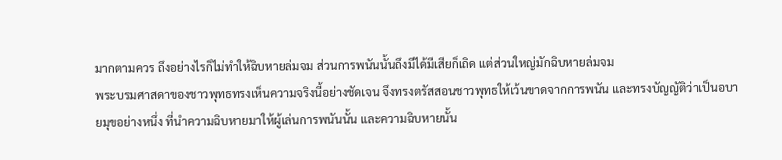มากตามควร ถึงอย่างไรก็ไม่ทำให้ฉิบหายล่มจม ส่วนการพนันนั้นถึงมีได้มีเสียก็เถิด แต่ส่วนใหญ่มักฉิบหายล่มจม
พระบรมศาสดาของชาวพุทธทรงเห็นความจริงนี้อย่างชัดเจน จึงทรงตรัสสอนชาวพุทธให้เว้นขาดจากการพนัน และทรงบัญญัติว่าเป็นอบายมุขอย่างหนึ่ง ที่นำความฉิบหายมาให้ผู้เล่นการพนันนั้น และความฉิบหายนั้น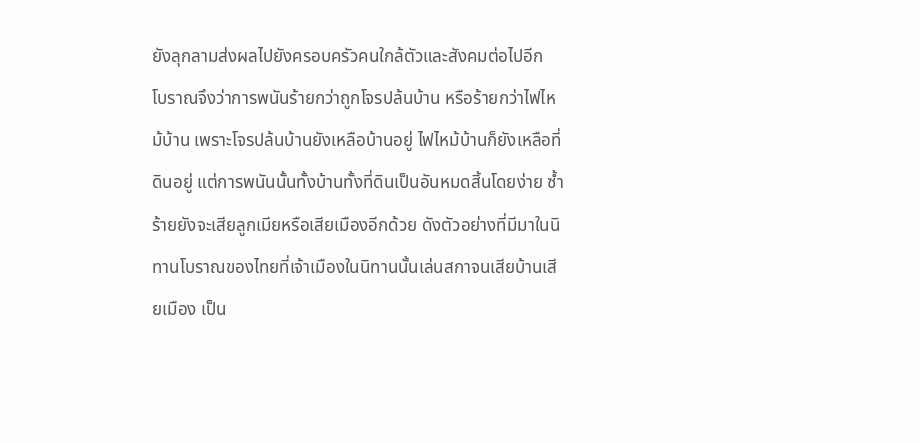ยังลุกลามส่งผลไปยังครอบครัวคนใกล้ตัวและสังคมต่อไปอีก
โบราณจึงว่าการพนันร้ายกว่าถูกโจรปล้นบ้าน หรือร้ายกว่าไฟไหม้บ้าน เพราะโจรปล้นบ้านยังเหลือบ้านอยู่ ไฟไหม้บ้านก็ยังเหลือที่ดินอยู่ แต่การพนันนั้นทั้งบ้านทั้งที่ดินเป็นอันหมดสิ้นโดยง่าย ซ้ำร้ายยังจะเสียลูกเมียหรือเสียเมืองอีกด้วย ดังตัวอย่างที่มีมาในนิทานโบราณของไทยที่เจ้าเมืองในนิทานนั้นเล่นสกาจนเสียบ้านเสียเมือง เป็น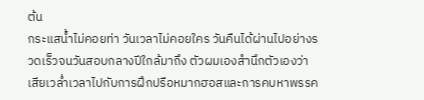ต้น
กระแสน้ำไม่คอยท่า วันเวลาไม่คอยใคร วันคืนได้ผ่านไปอย่างรวดเร็วจนวันสอบกลางปีใกล้มาถึง ตัวผมเองสำนึกตัวเองว่าเสียเวล่ำเวลาไปกับการฝึกปรือหมากฮอสและการคบหาพรรค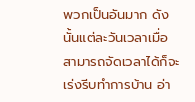พวกเป็นอันมาก ดังนั้นแต่ละวันเวลาเมื่อสามารถจัดเวลาได้ก็จะเร่งรีบทำการบ้าน อ่า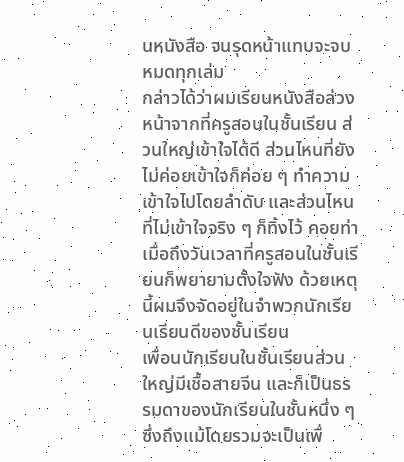นหนังสือ จนรุดหน้าแทบจะจบหมดทุกเล่ม
กล่าวได้ว่าผมเรียนหนังสือล่วงหน้าจากที่ครูสอนในชั้นเรียน ส่วนใหญ่เข้าใจได้ดี ส่วนไหนที่ยังไม่ค่อยเข้าใจก็ค่อย ๆ ทำความเข้าใจไปโดยลำดับ และส่วนไหนที่ไม่เข้าใจจริง ๆ ก็ทิ้งไว้ คอยท่าเมื่อถึงวันเวลาที่ครูสอนในชั้นเรียนก็พยายามตั้งใจฟัง ด้วยเหตุนี้ผมจึงจัดอยู่ในจำพวกนักเรียนเรียนดีของชั้นเรียน
เพื่อนนักเรียนในชั้นเรียนส่วนใหญ่มีเชื้อสายจีน และก็เป็นธรรมดาของนักเรียนในชั้นหนึ่ง ๆ ซึ่งถึงแม้โดยรวมจะเป็นเพื่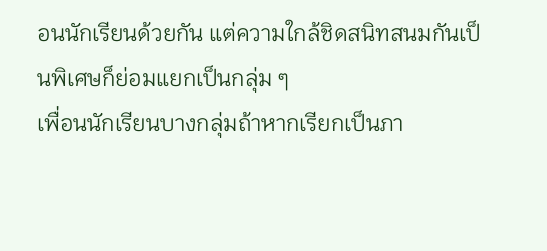อนนักเรียนด้วยกัน แต่ความใกล้ชิดสนิทสนมกันเป็นพิเศษก็ย่อมแยกเป็นกลุ่ม ๆ
เพื่อนนักเรียนบางกลุ่มถ้าหากเรียกเป็นภา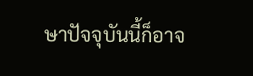ษาปัจจุบันนี้ก็อาจ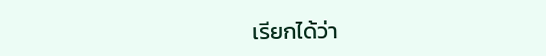เรียกได้ว่า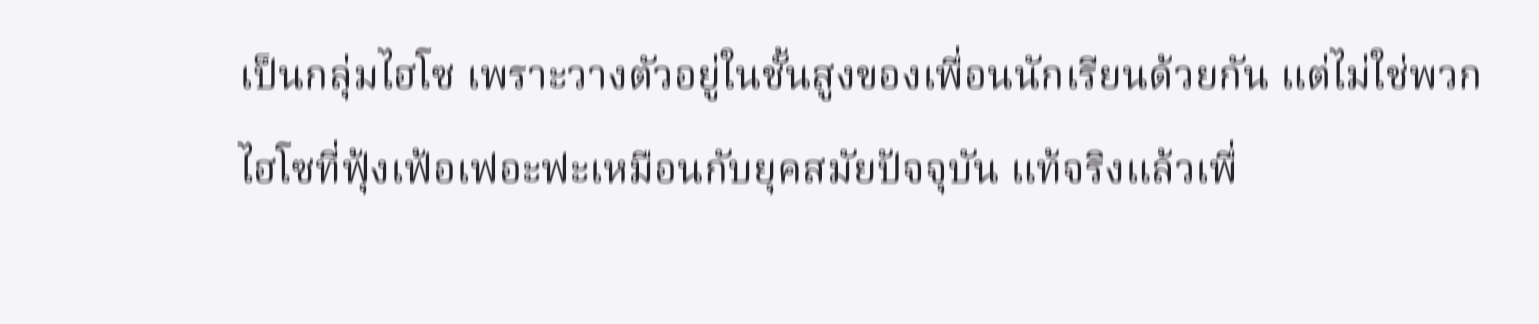เป็นกลุ่มไฮโซ เพราะวางตัวอยู่ในชั้นสูงของเพื่อนนักเรียนด้วยกัน แต่ไม่ใช่พวกไฮโซที่ฟุ้งเฟ้อเฟอะฟะเหมือนกับยุคสมัยปัจจุบัน แท้จริงแล้วเพื่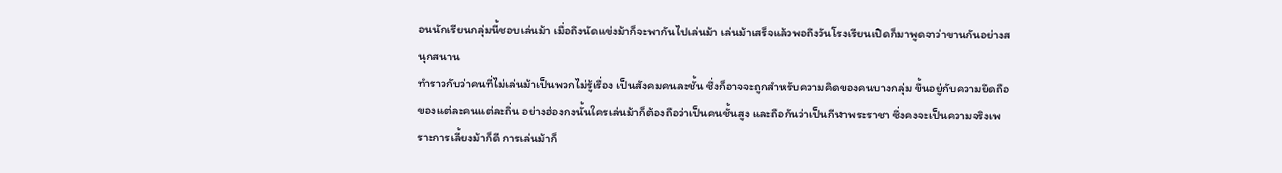อนนักเรียนกลุ่มนี้ชอบเล่นม้า เมื่อถึงนัดแข่งม้าก็จะพากันไปเล่นม้า เล่นม้าเสร็จแล้วพอถึงวันโรงเรียนเปิดก็มาพูดจาว่าขานกันอย่างสนุกสนาน
ทำราวกับว่าคนที่ไม่เล่นม้าเป็นพวกไม่รู้เรื่อง เป็นสังคมคนละชั้น ซึ่งก็อาจจะถูกสำหรับความคิดของคนบางกลุ่ม ขึ้นอยู่กับความยึดถือของแต่ละคนแต่ละถิ่น อย่างฮ่องกงนั้นใครเล่นม้าก็ต้องถือว่าเป็นคนชั้นสูง และถือกันว่าเป็นกีฬาพระราชา ซึ่งคงจะเป็นความจริงเพราะการเลี้ยงม้าก็ดี การเล่นม้าก็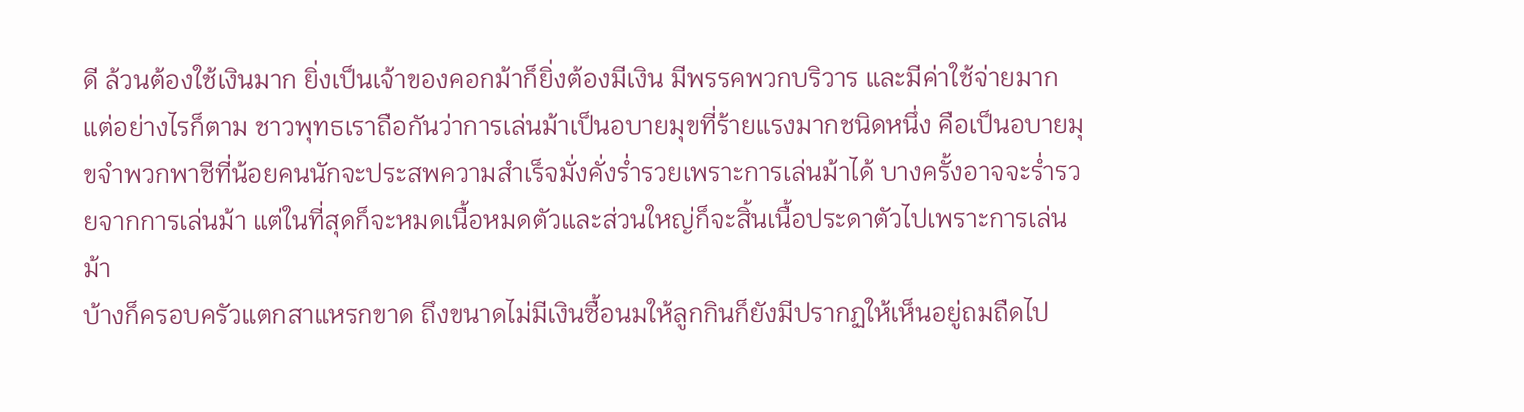ดี ล้วนต้องใช้เงินมาก ยิ่งเป็นเจ้าของคอกม้าก็ยิ่งต้องมีเงิน มีพรรคพวกบริวาร และมีค่าใช้จ่ายมาก
แต่อย่างไรก็ตาม ชาวพุทธเราถือกันว่าการเล่นม้าเป็นอบายมุขที่ร้ายแรงมากชนิดหนึ่ง คือเป็นอบายมุขจำพวกพาชีที่น้อยคนนักจะประสพความสำเร็จมั่งคั่งร่ำรวยเพราะการเล่นม้าได้ บางครั้งอาจจะร่ำรวยจากการเล่นม้า แต่ในที่สุดก็จะหมดเนื้อหมดตัวและส่วนใหญ่ก็จะสิ้นเนื้อประดาตัวไปเพราะการเล่นม้า
บ้างก็ครอบครัวแตกสาแหรกขาด ถึงขนาดไม่มีเงินซื้อนมให้ลูกกินก็ยังมีปรากฏให้เห็นอยู่ถมถืดไป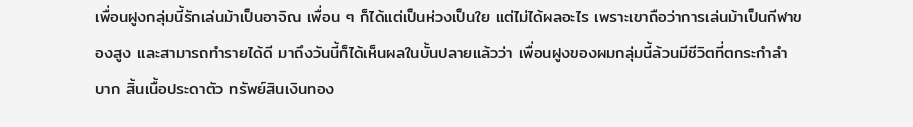เพื่อนฝูงกลุ่มนี้รักเล่นม้าเป็นอาจิณ เพื่อน ๆ ก็ได้แต่เป็นห่วงเป็นใย แต่ไม่ได้ผลอะไร เพราะเขาถือว่าการเล่นม้าเป็นกีฬาของสูง และสามารถทำรายได้ดี มาถึงวันนี้ก็ได้เห็นผลในบั้นปลายแล้วว่า เพื่อนฝูงของผมกลุ่มนี้ล้วนมีชีวิตที่ตกระกำลำบาก สิ้นเนื้อประดาตัว ทรัพย์สินเงินทอง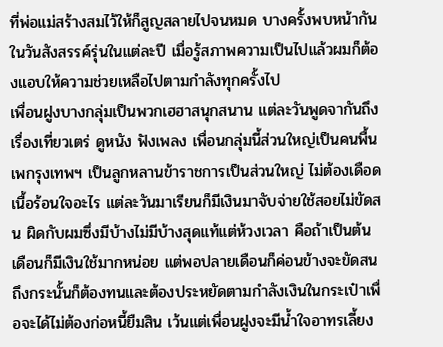ที่พ่อแม่สร้างสมไว้ให้ก็สูญสลายไปจนหมด บางครั้งพบหน้ากันในวันสังสรรค์รุ่นในแต่ละปี เมื่อรู้สภาพความเป็นไปแล้วผมก็ต้องแอบให้ความช่วยเหลือไปตามกำลังทุกครั้งไป
เพื่อนฝูงบางกลุ่มเป็นพวกเฮฮาสนุกสนาน แต่ละวันพูดจากันถึงเรื่องเที่ยวเตร่ ดูหนัง ฟังเพลง เพื่อนกลุ่มนี้ส่วนใหญ่เป็นคนพื้นเพกรุงเทพฯ เป็นลูกหลานข้าราชการเป็นส่วนใหญ่ ไม่ต้องเดือดเนื้อร้อนใจอะไร แต่ละวันมาเรียนก็มีเงินมาจับจ่ายใช้สอยไม่ขัดสน ผิดกับผมซึ่งมีบ้างไม่มีบ้างสุดแท้แต่ห้วงเวลา คือถ้าเป็นต้นเดือนก็มีเงินใช้มากหน่อย แต่พอปลายเดือนก็ค่อนข้างจะขัดสน ถึงกระนั้นก็ต้องทนและต้องประหยัดตามกำลังเงินในกระเป๋าเพื่อจะได้ไม่ต้องก่อหนี้ยืมสิน เว้นแต่เพื่อนฝูงจะมีน้ำใจอาทรเลี้ยง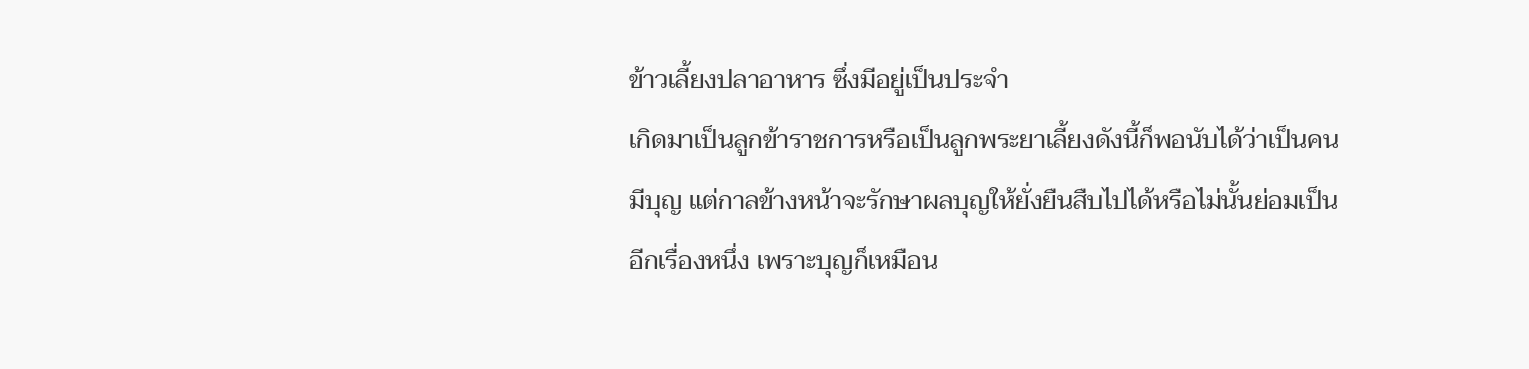ข้าวเลี้ยงปลาอาหาร ซึ่งมีอยู่เป็นประจำ
เกิดมาเป็นลูกข้าราชการหรือเป็นลูกพระยาเลี้ยงดังนี้ก็พอนับได้ว่าเป็นคนมีบุญ แต่กาลข้างหน้าจะรักษาผลบุญให้ยั่งยืนสืบไปได้หรือไม่นั้นย่อมเป็นอีกเรื่องหนึ่ง เพราะบุญก็เหมือน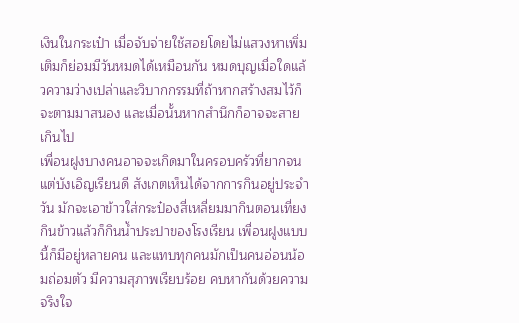เงินในกระเป๋า เมื่อจับจ่ายใช้สอยโดยไม่แสวงหาเพิ่มเติมก็ย่อมมีวันหมดได้เหมือนกัน หมดบุญเมื่อใดแล้วความว่างเปล่าและวิบากกรรมที่ถ้าหากสร้างสมไว้ก็จะตามมาสนอง และเมื่อนั้นหากสำนึกก็อาจจะสายเกินไป
เพื่อนฝูงบางคนอาจจะเกิดมาในครอบครัวที่ยากจนแต่บังเอิญเรียนดี สังเกตเห็นได้จากการกินอยู่ประจำวัน มักจะเอาข้าวใส่กระป๋องสี่เหลี่ยมมากินตอนเที่ยง กินข้าวแล้วก็กินน้ำประปาของโรงเรียน เพื่อนฝูงแบบนี้ก็มีอยู่หลายคน และแทบทุกคนมักเป็นคนอ่อนน้อมถ่อมตัว มีความสุภาพเรียบร้อย คบหากันด้วยความจริงใจ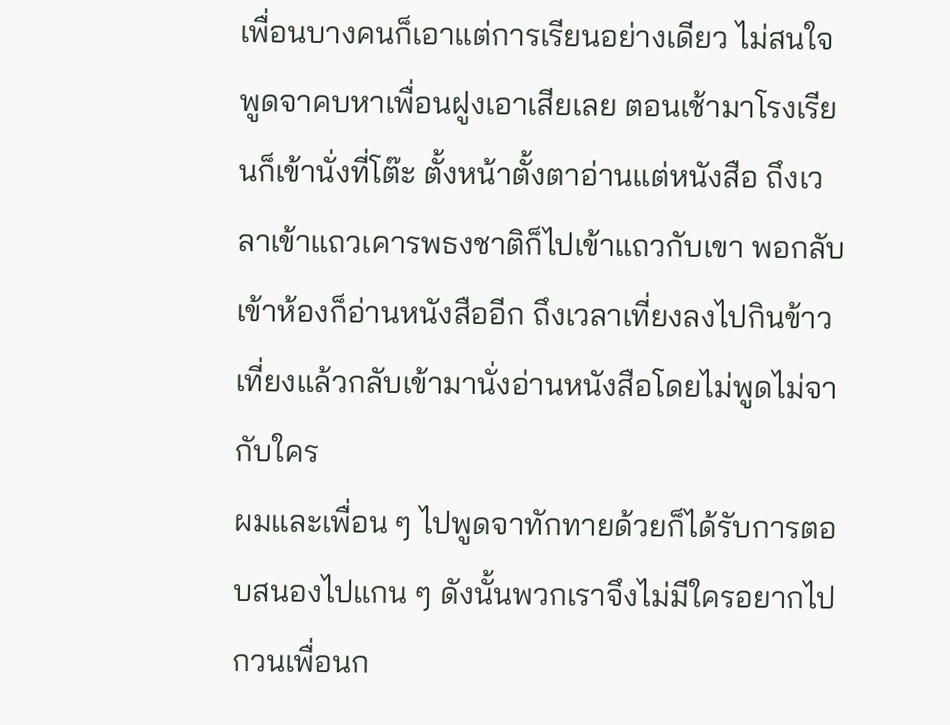เพื่อนบางคนก็เอาแต่การเรียนอย่างเดียว ไม่สนใจพูดจาคบหาเพื่อนฝูงเอาเสียเลย ตอนเช้ามาโรงเรียนก็เข้านั่งที่โต๊ะ ตั้งหน้าตั้งตาอ่านแต่หนังสือ ถึงเวลาเข้าแถวเคารพธงชาติก็ไปเข้าแถวกับเขา พอกลับเข้าห้องก็อ่านหนังสืออีก ถึงเวลาเที่ยงลงไปกินข้าวเที่ยงแล้วกลับเข้ามานั่งอ่านหนังสือโดยไม่พูดไม่จากับใคร
ผมและเพื่อน ๆ ไปพูดจาทักทายด้วยก็ได้รับการตอบสนองไปแกน ๆ ดังนั้นพวกเราจึงไม่มีใครอยากไปกวนเพื่อนก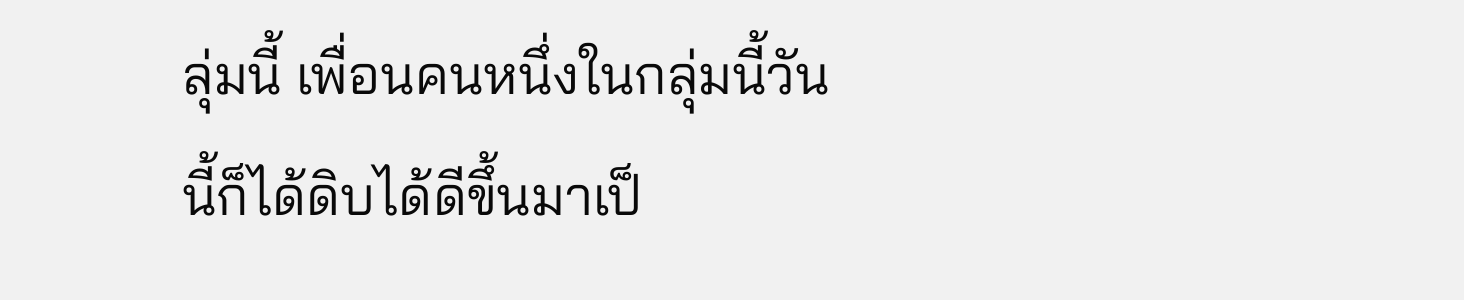ลุ่มนี้ เพื่อนคนหนึ่งในกลุ่มนี้วันนี้ก็ได้ดิบได้ดีขึ้นมาเป็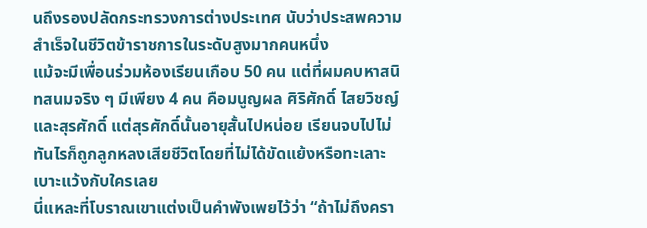นถึงรองปลัดกระทรวงการต่างประเทศ นับว่าประสพความสำเร็จในชีวิตข้าราชการในระดับสูงมากคนหนึ่ง
แม้จะมีเพื่อนร่วมห้องเรียนเกือบ 50 คน แต่ที่ผมคบหาสนิทสนมจริง ๆ มีเพียง 4 คน คือมนูญผล ศิริศักดิ์ ไสยวิชญ์ และสุรศักดิ์ แต่สุรศักดิ์นั้นอายุสั้นไปหน่อย เรียนจบไปไม่ทันไรก็ถูกลูกหลงเสียชีวิตโดยที่ไม่ได้ขัดแย้งหรือทะเลาะเบาะแว้งกับใครเลย
นี่แหละที่โบราณเขาแต่งเป็นคำพังเพยไว้ว่า “ถ้าไม่ถึงครา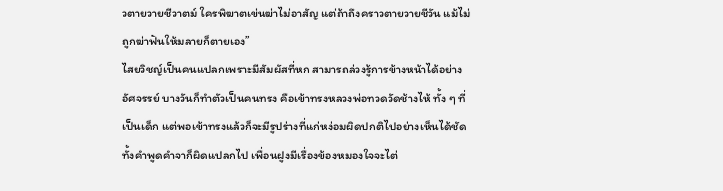วตายวายชีวาตม์ ใครพิฆาตเข่นฆ่าไม่อาสัญ แต่ถ้าถึงคราวตายวายชีวัน แม้ไม่ถูกฆ่าฟันให้มลายก็ตายเอง”
ไสยวิชญ์เป็นคนแปลกเพราะมีสัมผัสที่หก สามารถล่วงรู้การข้างหน้าได้อย่างอัศจรรย์ บางวันก็ทำตัวเป็นคนทรง คือเข้าทรงหลวงพ่อทวดวัดช้างไห้ ทั้ง ๆ ที่เป็นเด็ก แต่พอเข้าทรงแล้วก็จะมีรูปร่างที่แก่หง่อมผิดปกติไปอย่างเห็นได้ชัด ทั้งคำพูดคำจาก็ผิดแปลกไป เพื่อนฝูงมีเรื่องข้องหมองใจจะไต่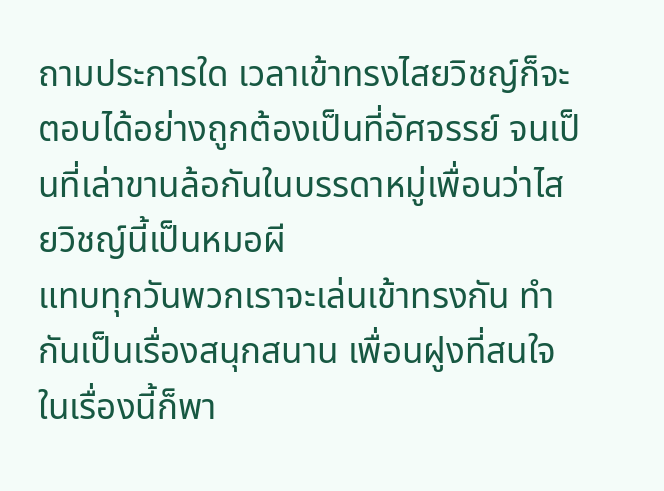ถามประการใด เวลาเข้าทรงไสยวิชญ์ก็จะตอบได้อย่างถูกต้องเป็นที่อัศจรรย์ จนเป็นที่เล่าขานล้อกันในบรรดาหมู่เพื่อนว่าไสยวิชญ์นี้เป็นหมอผี
แทบทุกวันพวกเราจะเล่นเข้าทรงกัน ทำกันเป็นเรื่องสนุกสนาน เพื่อนฝูงที่สนใจในเรื่องนี้ก็พา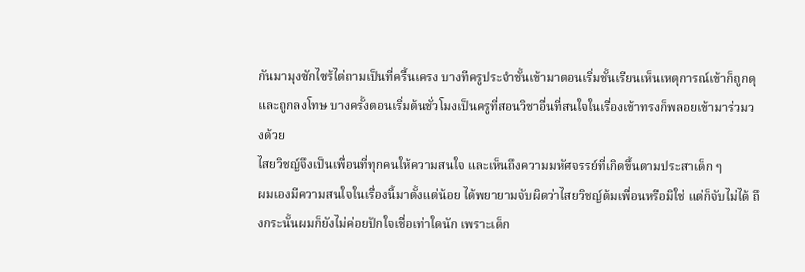กันมามุงซักไซร้ไต่ถามเป็นที่ครื้นเครง บางทีครูประจำชั้นเข้ามาตอนเริ่มชั้นเรียนเห็นเหตุการณ์เข้าก็ถูกดุและถูกลงโทษ บางครั้งตอนเริ่มต้นชั่วโมงเป็นครูที่สอนวิชาอื่นที่สนใจในเรื่องเข้าทรงก็พลอยเข้ามาร่วมวงด้วย
ไสยวิชญ์จึงเป็นเพื่อนที่ทุกคนให้ความสนใจ และเห็นถึงความมหัศจรรย์ที่เกิดขึ้นตามประสาเด็ก ๆ
ผมเองมีความสนใจในเรื่องนี้มาตั้งแต่น้อย ได้พยายามจับผิดว่าไสยวิชญ์ต้มเพื่อนหรือมิใช่ แต่ก็จับไม่ได้ ถึงกระนั้นผมก็ยังไม่ค่อยปักใจเชื่อเท่าใดนัก เพราะเด็ก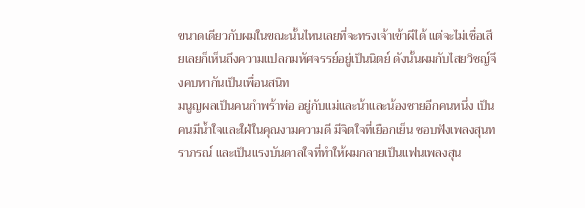ขนาดเดียวกับผมในขณะนั้นไหนเลยที่จะทรงเจ้าเข้าผีได้ แต่จะไม่เชื่อเสียเลยก็เห็นถึงความแปลกมหัศจรรย์อยู่เป็นนิตย์ ดังนั้นผมกับไสยวิชญ์จึงคบหากันเป็นเพื่อนสนิท
มนูญผลเป็นคนกำพร้าพ่อ อยู่กับแม่และน้าและน้องชายอีกคนหนึ่ง เป็นคนมีน้ำใจและใฝ่ในคุณงามความดี มีจิตใจที่เยือกเย็น ชอบฟังเพลงสุนทราภรณ์ และเป็นแรงบันดาลใจที่ทำให้ผมกลายเป็นแฟนเพลงสุน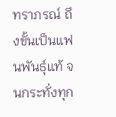ทราภรณ์ ถึงขั้นเป็นแฟนพันธุ์แท้ จนกระทั่งทุก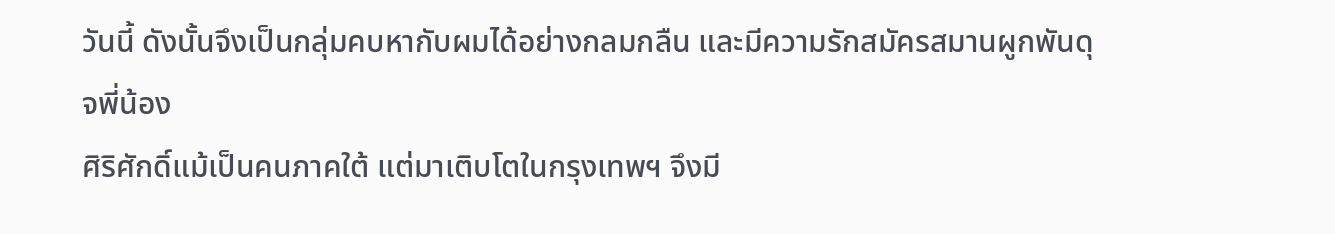วันนี้ ดังนั้นจึงเป็นกลุ่มคบหากับผมได้อย่างกลมกลืน และมีความรักสมัครสมานผูกพันดุจพี่น้อง
ศิริศักดิ์แม้เป็นคนภาคใต้ แต่มาเติบโตในกรุงเทพฯ จึงมี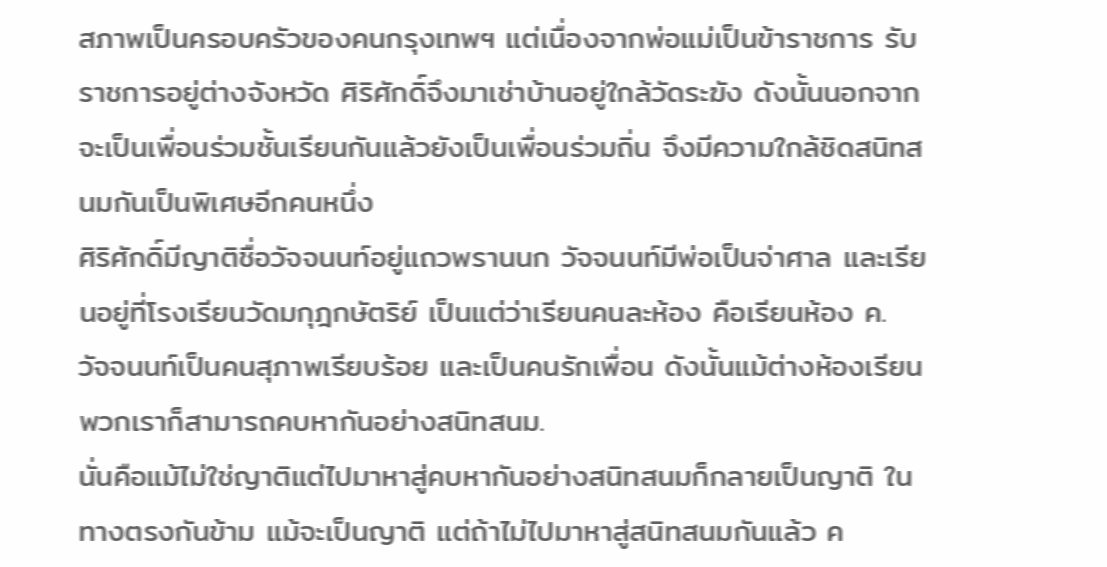สภาพเป็นครอบครัวของคนกรุงเทพฯ แต่เนื่องจากพ่อแม่เป็นข้าราชการ รับราชการอยู่ต่างจังหวัด ศิริศักดิ์จึงมาเช่าบ้านอยู่ใกล้วัดระฆัง ดังนั้นนอกจากจะเป็นเพื่อนร่วมชั้นเรียนกันแล้วยังเป็นเพื่อนร่วมถิ่น จึงมีความใกล้ชิดสนิทสนมกันเป็นพิเศษอีกคนหนึ่ง
ศิริศักดิ์มีญาติชื่อวัจจนนท์อยู่แถวพรานนก วัจจนนท์มีพ่อเป็นจ่าศาล และเรียนอยู่ที่โรงเรียนวัดมกุฎกษัตริย์ เป็นแต่ว่าเรียนคนละห้อง คือเรียนห้อง ค. วัจจนนท์เป็นคนสุภาพเรียบร้อย และเป็นคนรักเพื่อน ดังนั้นแม้ต่างห้องเรียนพวกเราก็สามารถคบหากันอย่างสนิทสนม.
นั่นคือแม้ไม่ใช่ญาติแต่ไปมาหาสู่คบหากันอย่างสนิทสนมก็กลายเป็นญาติ ในทางตรงกันข้าม แม้จะเป็นญาติ แต่ถ้าไม่ไปมาหาสู่สนิทสนมกันแล้ว ค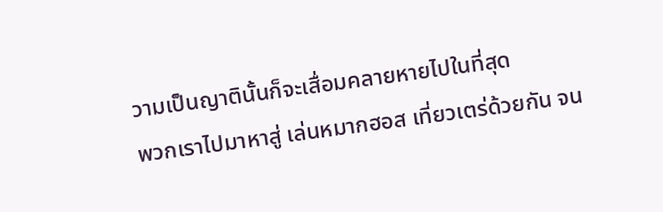วามเป็นญาตินั้นก็จะเสื่อมคลายหายไปในที่สุด
พวกเราไปมาหาสู่ เล่นหมากฮอส เที่ยวเตร่ด้วยกัน จน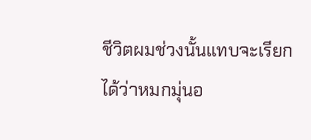ชีวิตผมช่วงนั้นแทบจะเรียกได้ว่าหมกมุ่นอ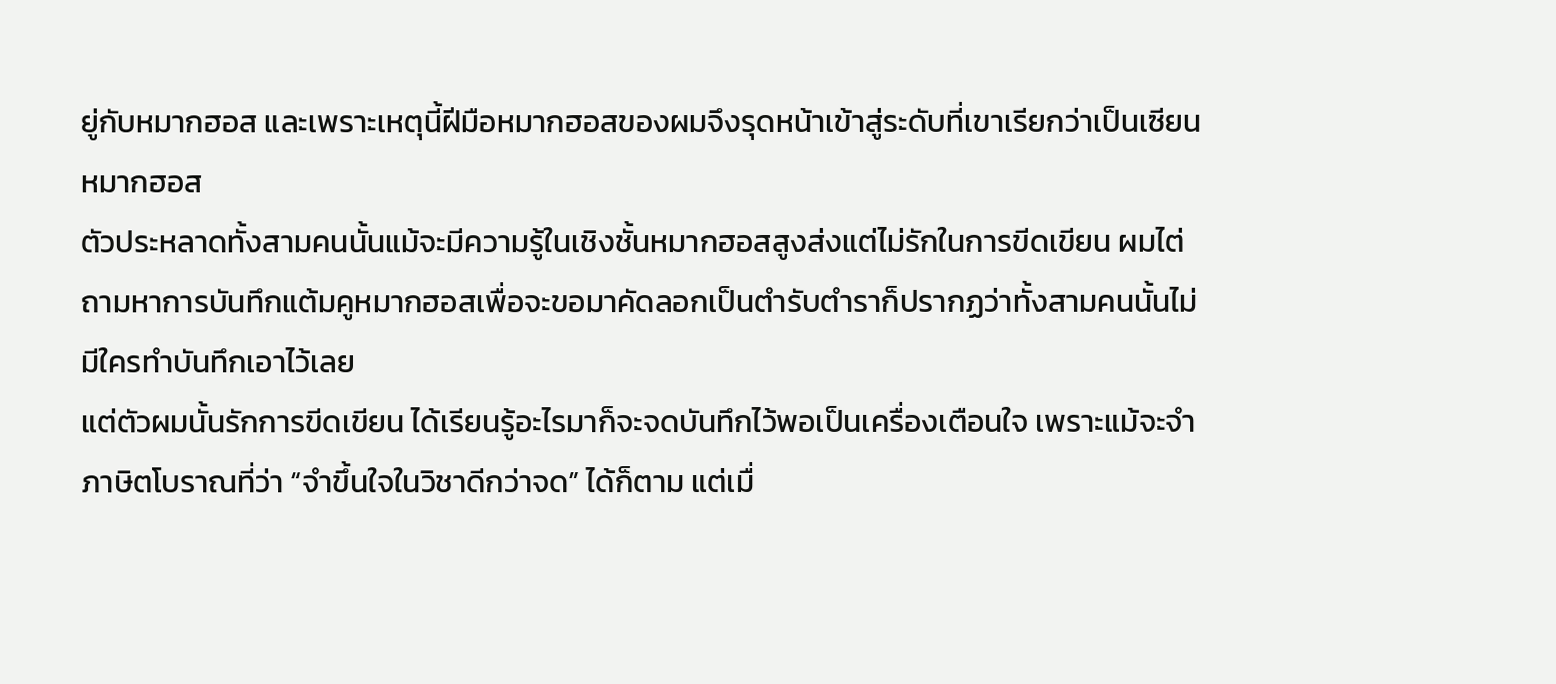ยู่กับหมากฮอส และเพราะเหตุนี้ฝีมือหมากฮอสของผมจึงรุดหน้าเข้าสู่ระดับที่เขาเรียกว่าเป็นเซียนหมากฮอส
ตัวประหลาดทั้งสามคนนั้นแม้จะมีความรู้ในเชิงชั้นหมากฮอสสูงส่งแต่ไม่รักในการขีดเขียน ผมไต่ถามหาการบันทึกแต้มคูหมากฮอสเพื่อจะขอมาคัดลอกเป็นตำรับตำราก็ปรากฏว่าทั้งสามคนนั้นไม่มีใครทำบันทึกเอาไว้เลย
แต่ตัวผมนั้นรักการขีดเขียน ได้เรียนรู้อะไรมาก็จะจดบันทึกไว้พอเป็นเครื่องเตือนใจ เพราะแม้จะจำภาษิตโบราณที่ว่า “จำขึ้นใจในวิชาดีกว่าจด” ได้ก็ตาม แต่เมื่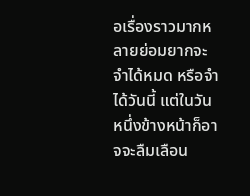อเรื่องราวมากหลายย่อมยากจะจำได้หมด หรือจำได้วันนี้ แต่ในวันหนึ่งข้างหน้าก็อาจจะลืมเลือน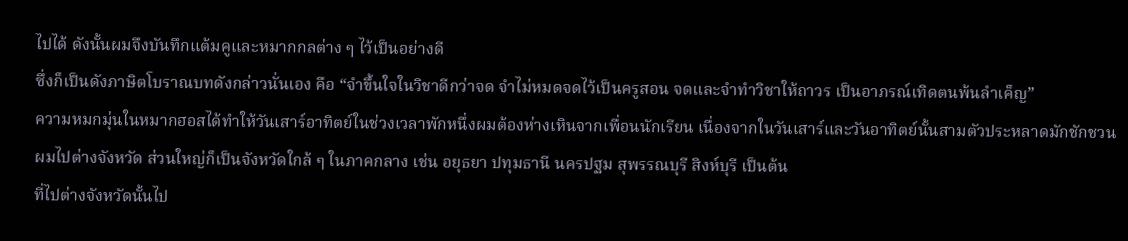ไปได้ ดังนั้นผมจึงบันทึกแต้มคูและหมากกลต่าง ๆ ไว้เป็นอย่างดี
ซึ่งก็เป็นดังภาษิตโบราณบทดังกล่าวนั่นเอง คือ “จำขึ้นใจในวิชาดีกว่าจด จำไม่หมดจดไว้เป็นครูสอน จดและจำทำวิชาให้ถาวร เป็นอาภรณ์เทิดตนพ้นลำเค็ญ”
ความหมกมุ่นในหมากฮอสได้ทำให้วันเสาร์อาทิตย์ในช่วงเวลาพักหนึ่งผมต้องห่างเหินจากเพื่อนนักเรียน เนื่องจากในวันเสาร์และวันอาทิตย์นั้นสามตัวประหลาดมักชักชวนผมไปต่างจังหวัด ส่วนใหญ่ก็เป็นจังหวัดใกล้ ๆ ในภาคกลาง เช่น อยุธยา ปทุมธานี นครปฐม สุพรรณบุรี สิงห์บุรี เป็นต้น
ที่ไปต่างจังหวัดนั้นไป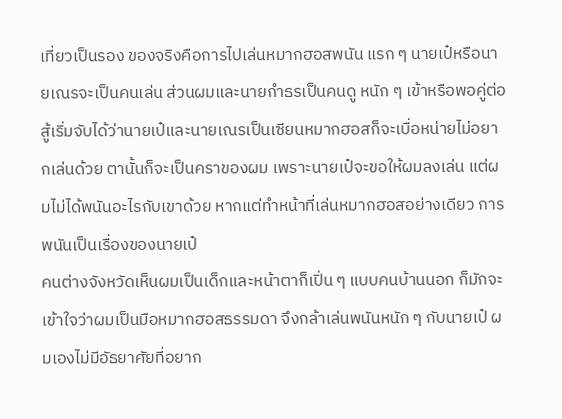เที่ยวเป็นรอง ของจริงคือการไปเล่นหมากฮอสพนัน แรก ๆ นายเป๋หรือนายเณรจะเป็นคนเล่น ส่วนผมและนายกำธรเป็นคนดู หนัก ๆ เข้าหรือพอคู่ต่อสู้เริ่มจับได้ว่านายเป๋และนายเณรเป็นเซียนหมากฮอสก็จะเบื่อหน่ายไม่อยากเล่นด้วย ตานั้นก็จะเป็นคราของผม เพราะนายเป๋จะขอให้ผมลงเล่น แต่ผมไม่ได้พนันอะไรกับเขาด้วย หากแต่ทำหน้าที่เล่นหมากฮอสอย่างเดียว การพนันเป็นเรื่องของนายเป๋
คนต่างจังหวัดเห็นผมเป็นเด็กและหน้าตาก็เปิ่น ๆ แบบคนบ้านนอก ก็มักจะเข้าใจว่าผมเป็นมือหมากฮอสธรรมดา จึงกล้าเล่นพนันหนัก ๆ กับนายเป๋ ผมเองไม่มีอัธยาศัยที่อยาก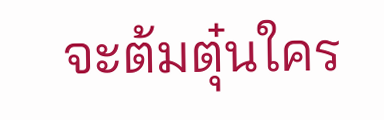จะต้มตุ๋นใคร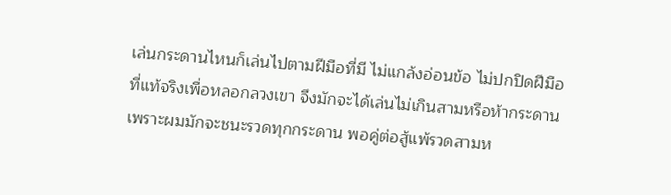เล่นกระดานไหนก็เล่นไปตามฝีมือที่มี ไม่แกล้งอ่อนข้อ ไม่ปกปิดฝีมือที่แท้จริงเพื่อหลอกลวงเขา จึงมักจะได้เล่นไม่เกินสามหรือห้ากระดาน เพราะผมมักจะชนะรวดทุกกระดาน พอคู่ต่อสู้แพ้รวดสามห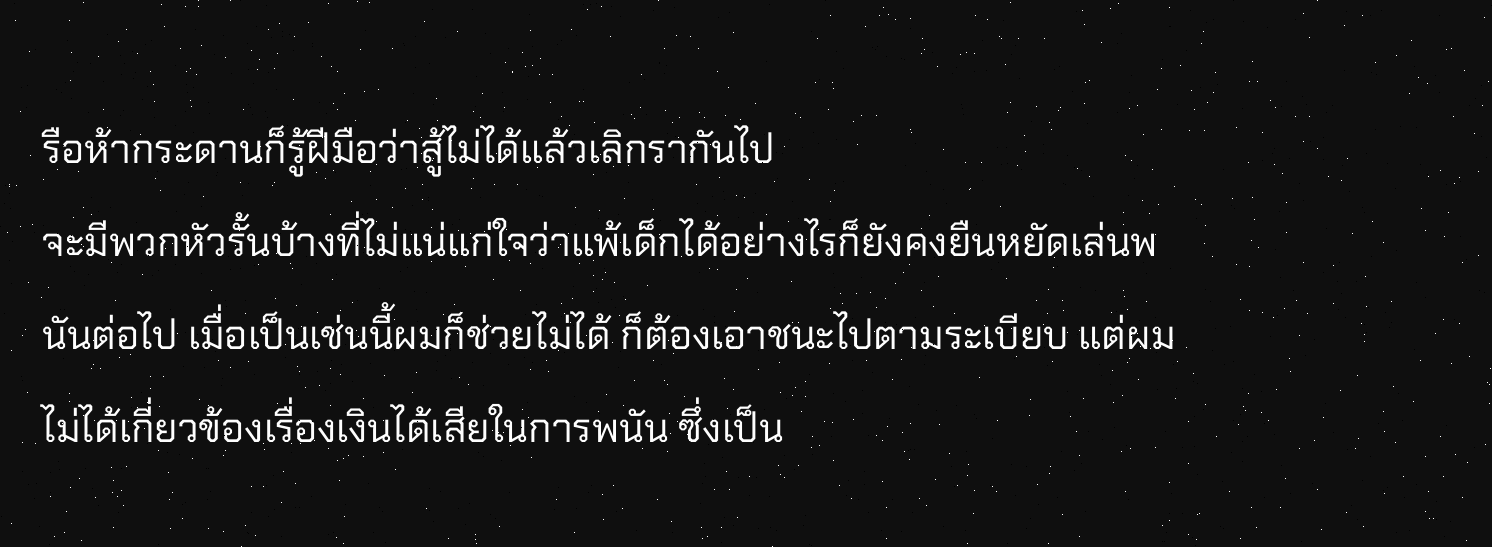รือห้ากระดานก็รู้ฝีมือว่าสู้ไม่ได้แล้วเลิกรากันไป
จะมีพวกหัวรั้นบ้างที่ไม่แน่แก่ใจว่าแพ้เด็กได้อย่างไรก็ยังคงยืนหยัดเล่นพนันต่อไป เมื่อเป็นเช่นนี้ผมก็ช่วยไม่ได้ ก็ต้องเอาชนะไปตามระเบียบ แต่ผมไม่ได้เกี่ยวข้องเรื่องเงินได้เสียในการพนัน ซึ่งเป็น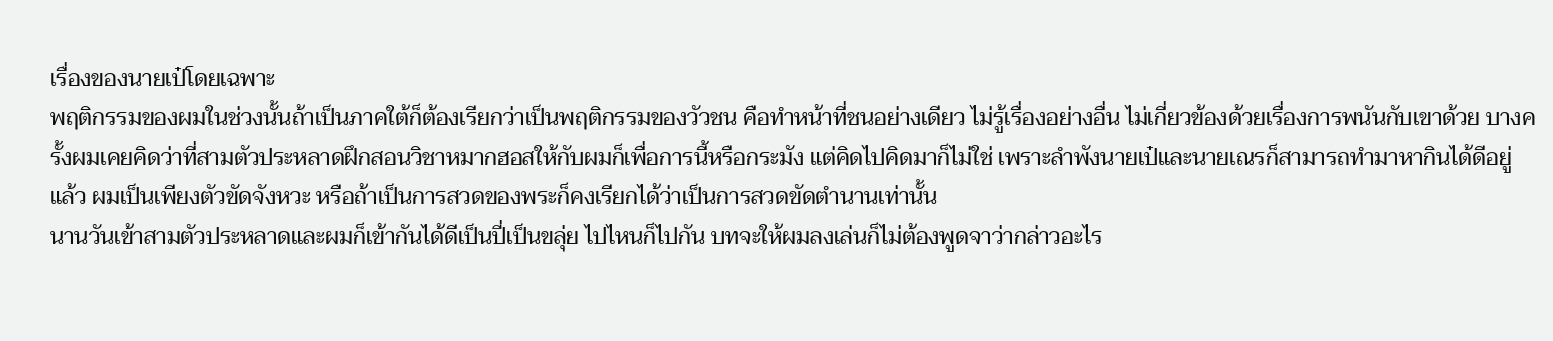เรื่องของนายเป๋โดยเฉพาะ
พฤติกรรมของผมในช่วงนั้นถ้าเป็นภาคใต้ก็ต้องเรียกว่าเป็นพฤติกรรมของวัวชน คือทำหน้าที่ชนอย่างเดียว ไม่รู้เรื่องอย่างอื่น ไม่เกี่ยวข้องด้วยเรื่องการพนันกับเขาด้วย บางครั้งผมเคยคิดว่าที่สามตัวประหลาดฝึกสอนวิชาหมากฮอสให้กับผมก็เพื่อการนี้หรือกระมัง แต่คิดไปคิดมาก็ไม่ใช่ เพราะลำพังนายเป๋และนายเณรก็สามารถทำมาหากินได้ดีอยู่แล้ว ผมเป็นเพียงตัวขัดจังหวะ หรือถ้าเป็นการสวดของพระก็คงเรียกได้ว่าเป็นการสวดขัดตำนานเท่านั้น
นานวันเข้าสามตัวประหลาดและผมก็เข้ากันได้ดีเป็นปี่เป็นขลุ่ย ไปไหนก็ไปกัน บทจะให้ผมลงเล่นก็ไม่ต้องพูดจาว่ากล่าวอะไร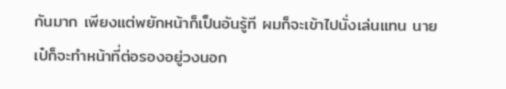กันมาก เพียงแต่พยักหน้าก็เป็นอันรู้ที ผมก็จะเข้าไปนั่งเล่นแทน นายเป๋ก็จะทำหน้าที่ต่อรองอยู่วงนอก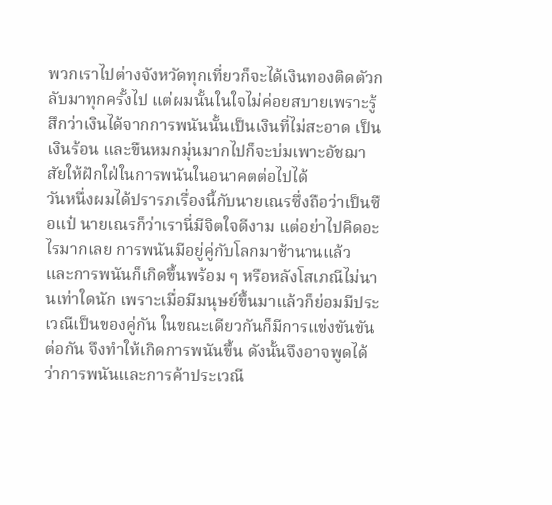พวกเราไปต่างจังหวัดทุกเที่ยวก็จะได้เงินทองติดตัวกลับมาทุกครั้งไป แต่ผมนั้นในใจไม่ค่อยสบายเพราะรู้สึกว่าเงินได้จากการพนันนั้นเป็นเงินที่ไม่สะอาด เป็นเงินร้อน และขืนหมกมุ่นมากไปก็จะบ่มเพาะอัชฌาสัยให้ฝักใฝ่ในการพนันในอนาคตต่อไปได้
วันหนึ่งผมได้ปรารภเรื่องนี้กับนายเณรซึ่งถือว่าเป็นซือแป๋ นายเณรก็ว่าเรานี่มีจิตใจดีงาม แต่อย่าไปคิดอะไรมากเลย การพนันมีอยู่คู่กับโลกมาช้านานแล้ว และการพนันก็เกิดขึ้นพร้อม ๆ หรือหลังโสเภณีไม่นานเท่าใดนัก เพราะเมื่อมีมนุษย์ขึ้นมาแล้วก็ย่อมมีประเวณีเป็นของคู่กัน ในขณะเดียวกันก็มีการแข่งขันขันต่อกัน จึงทำให้เกิดการพนันขึ้น ดังนั้นจึงอาจพูดได้ว่าการพนันและการค้าประเวณี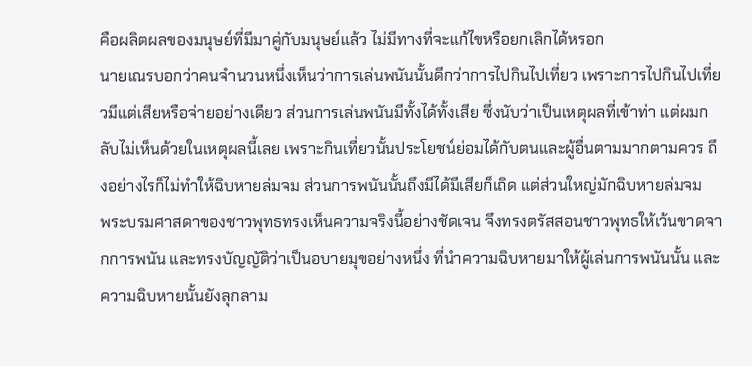คือผลิตผลของมนุษย์ที่มีมาคู่กับมนุษย์แล้ว ไม่มีทางที่จะแก้ไขหรือยกเลิกได้หรอก
นายเณรบอกว่าคนจำนวนหนึ่งเห็นว่าการเล่นพนันนั้นดีกว่าการไปกินไปเที่ยว เพราะการไปกินไปเที่ยวมีแต่เสียหรือจ่ายอย่างเดียว ส่วนการเล่นพนันมีทั้งได้ทั้งเสีย ซึ่งนับว่าเป็นเหตุผลที่เข้าท่า แต่ผมกลับไม่เห็นด้วยในเหตุผลนี้เลย เพราะกินเที่ยวนั้นประโยชน์ย่อมได้กับตนและผู้อื่นตามมากตามควร ถึงอย่างไรก็ไม่ทำให้ฉิบหายล่มจม ส่วนการพนันนั้นถึงมีได้มีเสียก็เถิด แต่ส่วนใหญ่มักฉิบหายล่มจม
พระบรมศาสดาของชาวพุทธทรงเห็นความจริงนี้อย่างชัดเจน จึงทรงตรัสสอนชาวพุทธให้เว้นขาดจากการพนัน และทรงบัญญัติว่าเป็นอบายมุขอย่างหนึ่ง ที่นำความฉิบหายมาให้ผู้เล่นการพนันนั้น และความฉิบหายนั้นยังลุกลาม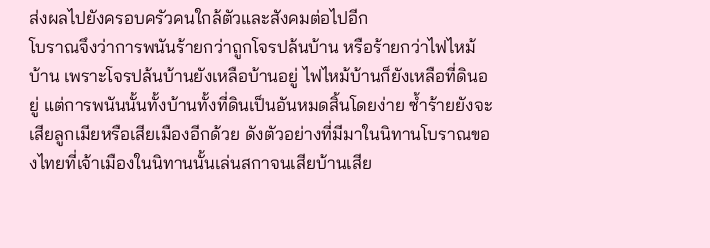ส่งผลไปยังครอบครัวคนใกล้ตัวและสังคมต่อไปอีก
โบราณจึงว่าการพนันร้ายกว่าถูกโจรปล้นบ้าน หรือร้ายกว่าไฟไหม้บ้าน เพราะโจรปล้นบ้านยังเหลือบ้านอยู่ ไฟไหม้บ้านก็ยังเหลือที่ดินอยู่ แต่การพนันนั้นทั้งบ้านทั้งที่ดินเป็นอันหมดสิ้นโดยง่าย ซ้ำร้ายยังจะเสียลูกเมียหรือเสียเมืองอีกด้วย ดังตัวอย่างที่มีมาในนิทานโบราณของไทยที่เจ้าเมืองในนิทานนั้นเล่นสกาจนเสียบ้านเสีย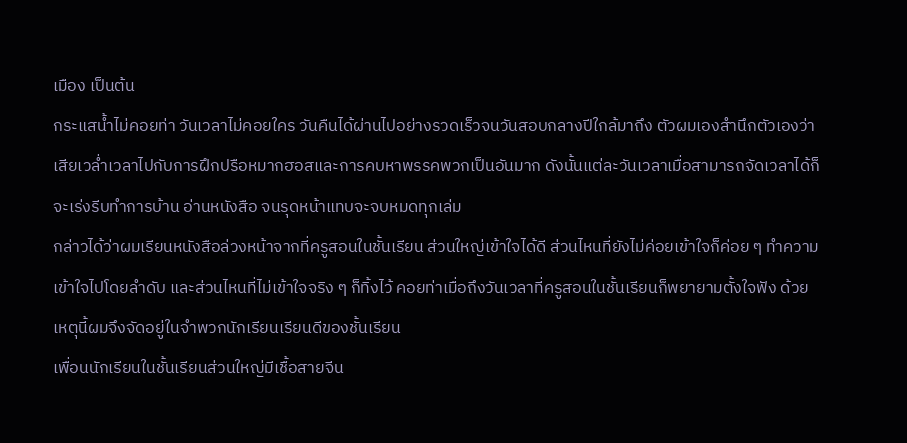เมือง เป็นต้น
กระแสน้ำไม่คอยท่า วันเวลาไม่คอยใคร วันคืนได้ผ่านไปอย่างรวดเร็วจนวันสอบกลางปีใกล้มาถึง ตัวผมเองสำนึกตัวเองว่าเสียเวล่ำเวลาไปกับการฝึกปรือหมากฮอสและการคบหาพรรคพวกเป็นอันมาก ดังนั้นแต่ละวันเวลาเมื่อสามารถจัดเวลาได้ก็จะเร่งรีบทำการบ้าน อ่านหนังสือ จนรุดหน้าแทบจะจบหมดทุกเล่ม
กล่าวได้ว่าผมเรียนหนังสือล่วงหน้าจากที่ครูสอนในชั้นเรียน ส่วนใหญ่เข้าใจได้ดี ส่วนไหนที่ยังไม่ค่อยเข้าใจก็ค่อย ๆ ทำความเข้าใจไปโดยลำดับ และส่วนไหนที่ไม่เข้าใจจริง ๆ ก็ทิ้งไว้ คอยท่าเมื่อถึงวันเวลาที่ครูสอนในชั้นเรียนก็พยายามตั้งใจฟัง ด้วยเหตุนี้ผมจึงจัดอยู่ในจำพวกนักเรียนเรียนดีของชั้นเรียน
เพื่อนนักเรียนในชั้นเรียนส่วนใหญ่มีเชื้อสายจีน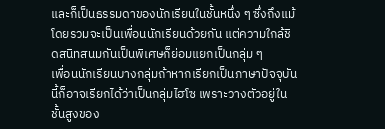และก็เป็นธรรมดาของนักเรียนในชั้นหนึ่ง ๆ ซึ่งถึงแม้โดยรวมจะเป็นเพื่อนนักเรียนด้วยกัน แต่ความใกล้ชิดสนิทสนมกันเป็นพิเศษก็ย่อมแยกเป็นกลุ่ม ๆ
เพื่อนนักเรียนบางกลุ่มถ้าหากเรียกเป็นภาษาปัจจุบันนี้ก็อาจเรียกได้ว่าเป็นกลุ่มไฮโซ เพราะวางตัวอยู่ในชั้นสูงของ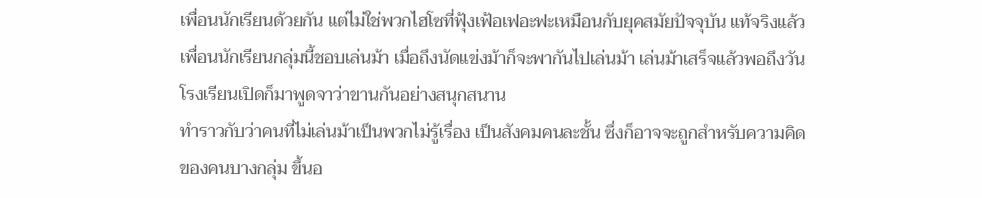เพื่อนนักเรียนด้วยกัน แต่ไม่ใช่พวกไฮโซที่ฟุ้งเฟ้อเฟอะฟะเหมือนกับยุคสมัยปัจจุบัน แท้จริงแล้วเพื่อนนักเรียนกลุ่มนี้ชอบเล่นม้า เมื่อถึงนัดแข่งม้าก็จะพากันไปเล่นม้า เล่นม้าเสร็จแล้วพอถึงวันโรงเรียนเปิดก็มาพูดจาว่าขานกันอย่างสนุกสนาน
ทำราวกับว่าคนที่ไม่เล่นม้าเป็นพวกไม่รู้เรื่อง เป็นสังคมคนละชั้น ซึ่งก็อาจจะถูกสำหรับความคิดของคนบางกลุ่ม ขึ้นอ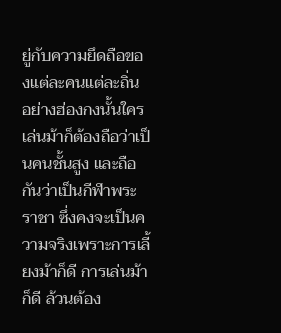ยู่กับความยึดถือของแต่ละคนแต่ละถิ่น อย่างฮ่องกงนั้นใครเล่นม้าก็ต้องถือว่าเป็นคนชั้นสูง และถือกันว่าเป็นกีฬาพระราชา ซึ่งคงจะเป็นความจริงเพราะการเลี้ยงม้าก็ดี การเล่นม้าก็ดี ล้วนต้อง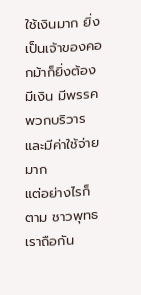ใช้เงินมาก ยิ่งเป็นเจ้าของคอกม้าก็ยิ่งต้องมีเงิน มีพรรคพวกบริวาร และมีค่าใช้จ่ายมาก
แต่อย่างไรก็ตาม ชาวพุทธเราถือกัน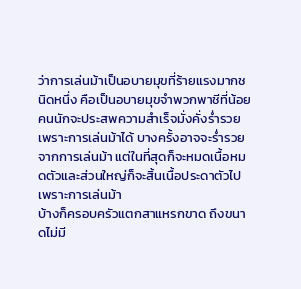ว่าการเล่นม้าเป็นอบายมุขที่ร้ายแรงมากชนิดหนึ่ง คือเป็นอบายมุขจำพวกพาชีที่น้อยคนนักจะประสพความสำเร็จมั่งคั่งร่ำรวยเพราะการเล่นม้าได้ บางครั้งอาจจะร่ำรวยจากการเล่นม้า แต่ในที่สุดก็จะหมดเนื้อหมดตัวและส่วนใหญ่ก็จะสิ้นเนื้อประดาตัวไปเพราะการเล่นม้า
บ้างก็ครอบครัวแตกสาแหรกขาด ถึงขนาดไม่มี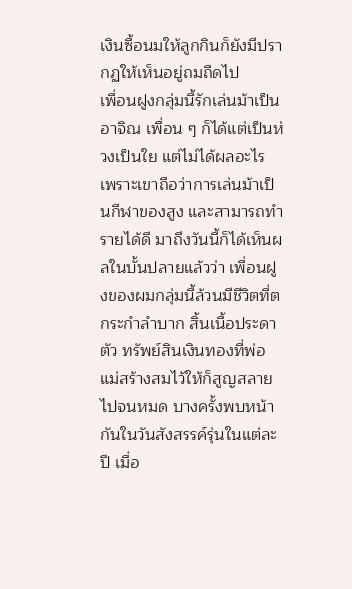เงินซื้อนมให้ลูกกินก็ยังมีปรากฏให้เห็นอยู่ถมถืดไป
เพื่อนฝูงกลุ่มนี้รักเล่นม้าเป็นอาจิณ เพื่อน ๆ ก็ได้แต่เป็นห่วงเป็นใย แต่ไม่ได้ผลอะไร เพราะเขาถือว่าการเล่นม้าเป็นกีฬาของสูง และสามารถทำรายได้ดี มาถึงวันนี้ก็ได้เห็นผลในบั้นปลายแล้วว่า เพื่อนฝูงของผมกลุ่มนี้ล้วนมีชีวิตที่ตกระกำลำบาก สิ้นเนื้อประดาตัว ทรัพย์สินเงินทองที่พ่อแม่สร้างสมไว้ให้ก็สูญสลายไปจนหมด บางครั้งพบหน้ากันในวันสังสรรค์รุ่นในแต่ละปี เมื่อ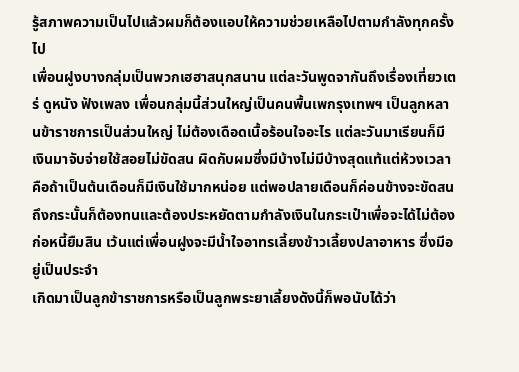รู้สภาพความเป็นไปแล้วผมก็ต้องแอบให้ความช่วยเหลือไปตามกำลังทุกครั้งไป
เพื่อนฝูงบางกลุ่มเป็นพวกเฮฮาสนุกสนาน แต่ละวันพูดจากันถึงเรื่องเที่ยวเตร่ ดูหนัง ฟังเพลง เพื่อนกลุ่มนี้ส่วนใหญ่เป็นคนพื้นเพกรุงเทพฯ เป็นลูกหลานข้าราชการเป็นส่วนใหญ่ ไม่ต้องเดือดเนื้อร้อนใจอะไร แต่ละวันมาเรียนก็มีเงินมาจับจ่ายใช้สอยไม่ขัดสน ผิดกับผมซึ่งมีบ้างไม่มีบ้างสุดแท้แต่ห้วงเวลา คือถ้าเป็นต้นเดือนก็มีเงินใช้มากหน่อย แต่พอปลายเดือนก็ค่อนข้างจะขัดสน ถึงกระนั้นก็ต้องทนและต้องประหยัดตามกำลังเงินในกระเป๋าเพื่อจะได้ไม่ต้องก่อหนี้ยืมสิน เว้นแต่เพื่อนฝูงจะมีน้ำใจอาทรเลี้ยงข้าวเลี้ยงปลาอาหาร ซึ่งมีอยู่เป็นประจำ
เกิดมาเป็นลูกข้าราชการหรือเป็นลูกพระยาเลี้ยงดังนี้ก็พอนับได้ว่า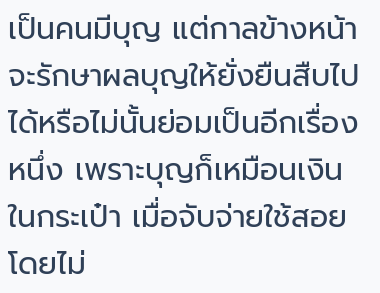เป็นคนมีบุญ แต่กาลข้างหน้าจะรักษาผลบุญให้ยั่งยืนสืบไปได้หรือไม่นั้นย่อมเป็นอีกเรื่องหนึ่ง เพราะบุญก็เหมือนเงินในกระเป๋า เมื่อจับจ่ายใช้สอยโดยไม่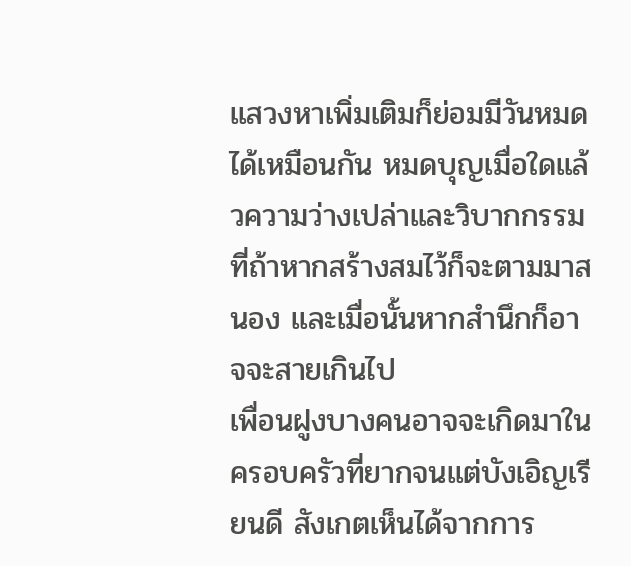แสวงหาเพิ่มเติมก็ย่อมมีวันหมดได้เหมือนกัน หมดบุญเมื่อใดแล้วความว่างเปล่าและวิบากกรรมที่ถ้าหากสร้างสมไว้ก็จะตามมาสนอง และเมื่อนั้นหากสำนึกก็อาจจะสายเกินไป
เพื่อนฝูงบางคนอาจจะเกิดมาในครอบครัวที่ยากจนแต่บังเอิญเรียนดี สังเกตเห็นได้จากการ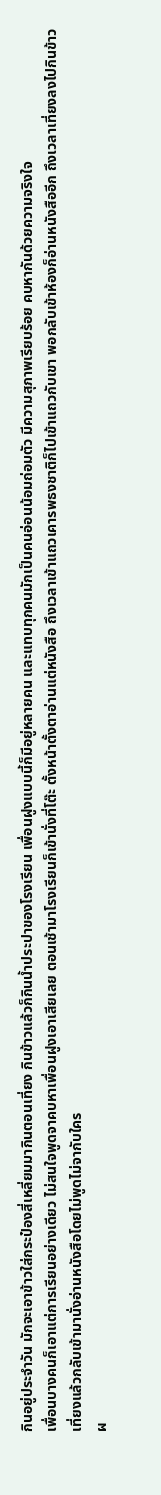กินอยู่ประจำวัน มักจะเอาข้าวใส่กระป๋องสี่เหลี่ยมมากินตอนเที่ยง กินข้าวแล้วก็กินน้ำประปาของโรงเรียน เพื่อนฝูงแบบนี้ก็มีอยู่หลายคน และแทบทุกคนมักเป็นคนอ่อนน้อมถ่อมตัว มีความสุภาพเรียบร้อย คบหากันด้วยความจริงใจ
เพื่อนบางคนก็เอาแต่การเรียนอย่างเดียว ไม่สนใจพูดจาคบหาเพื่อนฝูงเอาเสียเลย ตอนเช้ามาโรงเรียนก็เข้านั่งที่โต๊ะ ตั้งหน้าตั้งตาอ่านแต่หนังสือ ถึงเวลาเข้าแถวเคารพธงชาติก็ไปเข้าแถวกับเขา พอกลับเข้าห้องก็อ่านหนังสืออีก ถึงเวลาเที่ยงลงไปกินข้าวเที่ยงแล้วกลับเข้ามานั่งอ่านหนังสือโดยไม่พูดไม่จากับใคร
ผ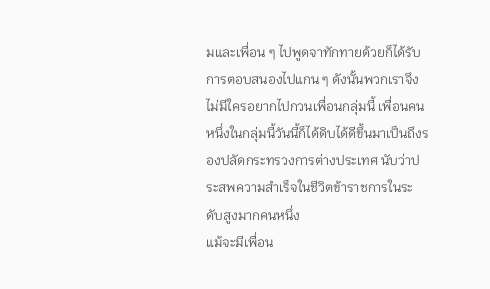มและเพื่อน ๆ ไปพูดจาทักทายด้วยก็ได้รับการตอบสนองไปแกน ๆ ดังนั้นพวกเราจึงไม่มีใครอยากไปกวนเพื่อนกลุ่มนี้ เพื่อนคนหนึ่งในกลุ่มนี้วันนี้ก็ได้ดิบได้ดีขึ้นมาเป็นถึงรองปลัดกระทรวงการต่างประเทศ นับว่าประสพความสำเร็จในชีวิตข้าราชการในระดับสูงมากคนหนึ่ง
แม้จะมีเพื่อน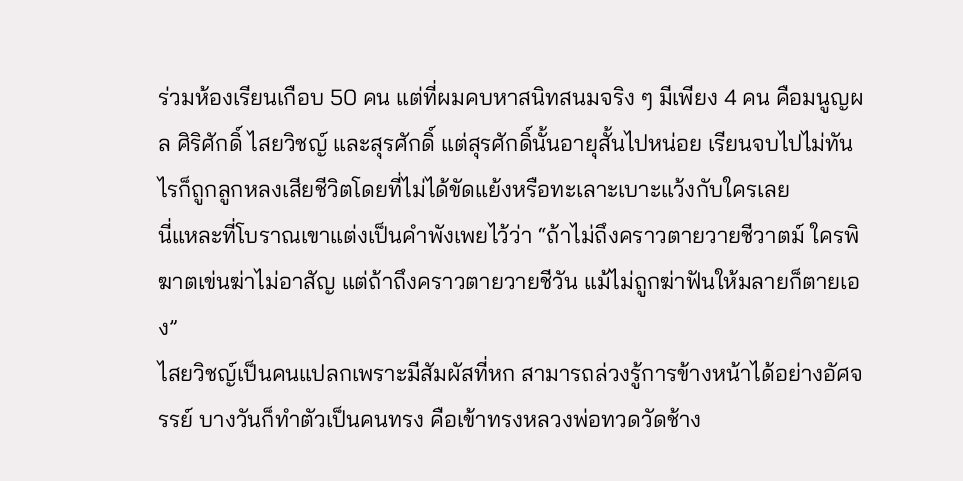ร่วมห้องเรียนเกือบ 50 คน แต่ที่ผมคบหาสนิทสนมจริง ๆ มีเพียง 4 คน คือมนูญผล ศิริศักดิ์ ไสยวิชญ์ และสุรศักดิ์ แต่สุรศักดิ์นั้นอายุสั้นไปหน่อย เรียนจบไปไม่ทันไรก็ถูกลูกหลงเสียชีวิตโดยที่ไม่ได้ขัดแย้งหรือทะเลาะเบาะแว้งกับใครเลย
นี่แหละที่โบราณเขาแต่งเป็นคำพังเพยไว้ว่า “ถ้าไม่ถึงคราวตายวายชีวาตม์ ใครพิฆาตเข่นฆ่าไม่อาสัญ แต่ถ้าถึงคราวตายวายชีวัน แม้ไม่ถูกฆ่าฟันให้มลายก็ตายเอง”
ไสยวิชญ์เป็นคนแปลกเพราะมีสัมผัสที่หก สามารถล่วงรู้การข้างหน้าได้อย่างอัศจรรย์ บางวันก็ทำตัวเป็นคนทรง คือเข้าทรงหลวงพ่อทวดวัดช้าง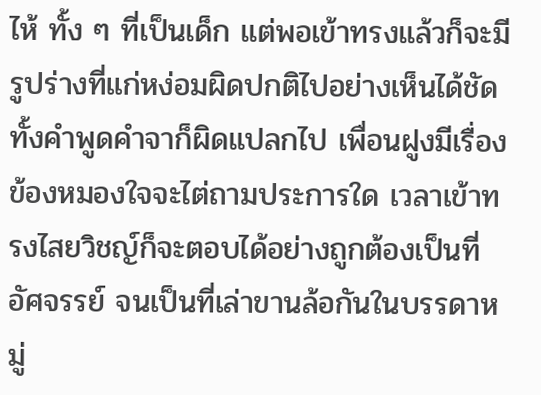ไห้ ทั้ง ๆ ที่เป็นเด็ก แต่พอเข้าทรงแล้วก็จะมีรูปร่างที่แก่หง่อมผิดปกติไปอย่างเห็นได้ชัด ทั้งคำพูดคำจาก็ผิดแปลกไป เพื่อนฝูงมีเรื่องข้องหมองใจจะไต่ถามประการใด เวลาเข้าทรงไสยวิชญ์ก็จะตอบได้อย่างถูกต้องเป็นที่อัศจรรย์ จนเป็นที่เล่าขานล้อกันในบรรดาหมู่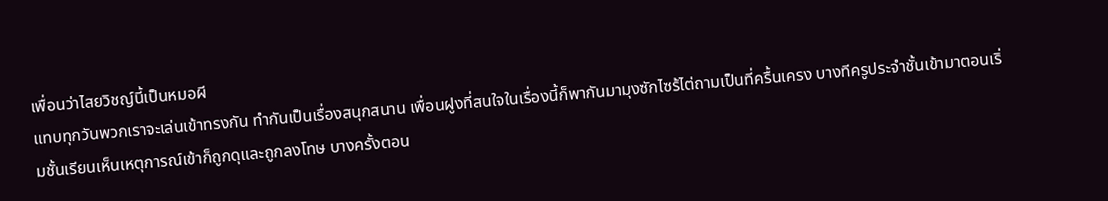เพื่อนว่าไสยวิชญ์นี้เป็นหมอผี
แทบทุกวันพวกเราจะเล่นเข้าทรงกัน ทำกันเป็นเรื่องสนุกสนาน เพื่อนฝูงที่สนใจในเรื่องนี้ก็พากันมามุงซักไซร้ไต่ถามเป็นที่ครื้นเครง บางทีครูประจำชั้นเข้ามาตอนเริ่มชั้นเรียนเห็นเหตุการณ์เข้าก็ถูกดุและถูกลงโทษ บางครั้งตอน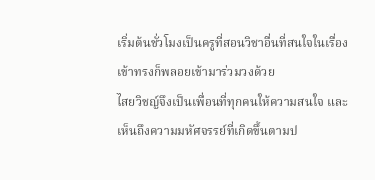เริ่มต้นชั่วโมงเป็นครูที่สอนวิชาอื่นที่สนใจในเรื่องเข้าทรงก็พลอยเข้ามาร่วมวงด้วย
ไสยวิชญ์จึงเป็นเพื่อนที่ทุกคนให้ความสนใจ และเห็นถึงความมหัศจรรย์ที่เกิดขึ้นตามป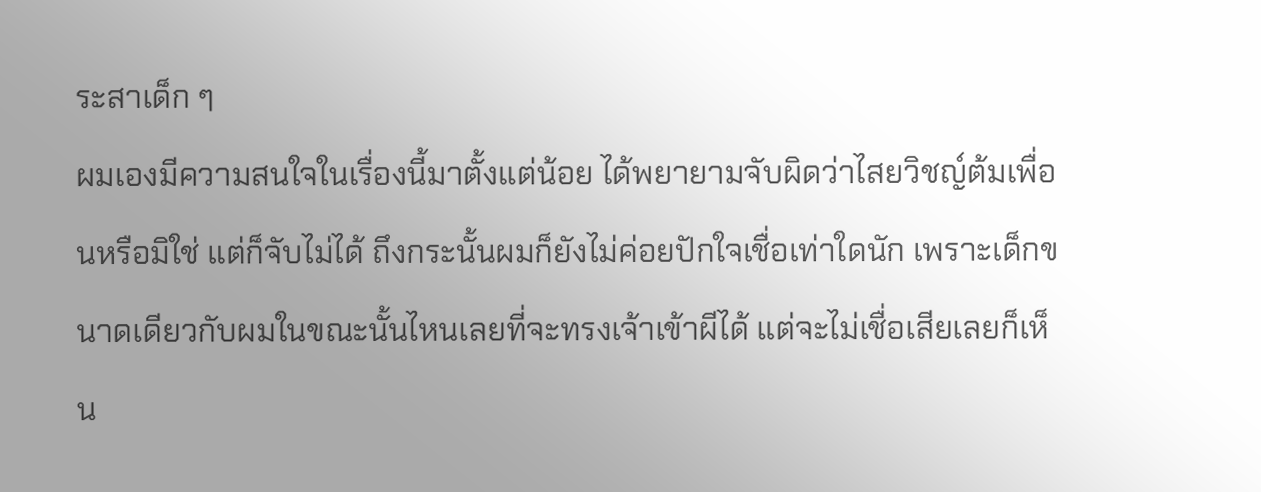ระสาเด็ก ๆ
ผมเองมีความสนใจในเรื่องนี้มาตั้งแต่น้อย ได้พยายามจับผิดว่าไสยวิชญ์ต้มเพื่อนหรือมิใช่ แต่ก็จับไม่ได้ ถึงกระนั้นผมก็ยังไม่ค่อยปักใจเชื่อเท่าใดนัก เพราะเด็กขนาดเดียวกับผมในขณะนั้นไหนเลยที่จะทรงเจ้าเข้าผีได้ แต่จะไม่เชื่อเสียเลยก็เห็น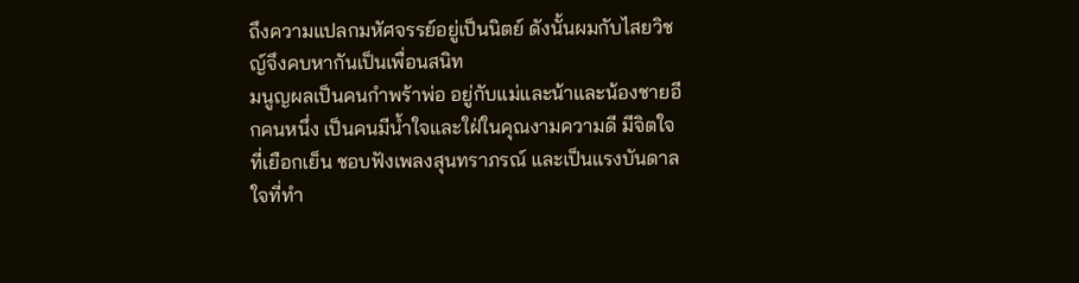ถึงความแปลกมหัศจรรย์อยู่เป็นนิตย์ ดังนั้นผมกับไสยวิชญ์จึงคบหากันเป็นเพื่อนสนิท
มนูญผลเป็นคนกำพร้าพ่อ อยู่กับแม่และน้าและน้องชายอีกคนหนึ่ง เป็นคนมีน้ำใจและใฝ่ในคุณงามความดี มีจิตใจที่เยือกเย็น ชอบฟังเพลงสุนทราภรณ์ และเป็นแรงบันดาลใจที่ทำ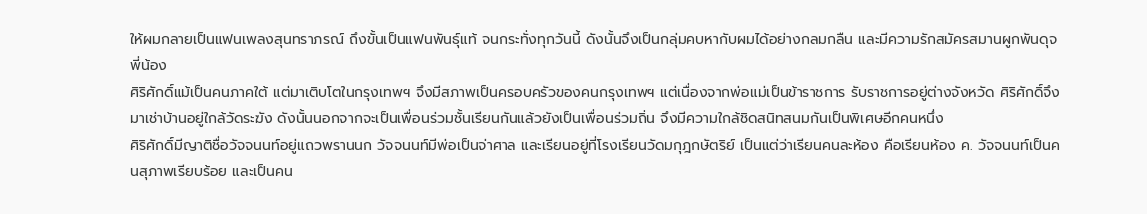ให้ผมกลายเป็นแฟนเพลงสุนทราภรณ์ ถึงขั้นเป็นแฟนพันธุ์แท้ จนกระทั่งทุกวันนี้ ดังนั้นจึงเป็นกลุ่มคบหากับผมได้อย่างกลมกลืน และมีความรักสมัครสมานผูกพันดุจพี่น้อง
ศิริศักดิ์แม้เป็นคนภาคใต้ แต่มาเติบโตในกรุงเทพฯ จึงมีสภาพเป็นครอบครัวของคนกรุงเทพฯ แต่เนื่องจากพ่อแม่เป็นข้าราชการ รับราชการอยู่ต่างจังหวัด ศิริศักดิ์จึงมาเช่าบ้านอยู่ใกล้วัดระฆัง ดังนั้นนอกจากจะเป็นเพื่อนร่วมชั้นเรียนกันแล้วยังเป็นเพื่อนร่วมถิ่น จึงมีความใกล้ชิดสนิทสนมกันเป็นพิเศษอีกคนหนึ่ง
ศิริศักดิ์มีญาติชื่อวัจจนนท์อยู่แถวพรานนก วัจจนนท์มีพ่อเป็นจ่าศาล และเรียนอยู่ที่โรงเรียนวัดมกุฎกษัตริย์ เป็นแต่ว่าเรียนคนละห้อง คือเรียนห้อง ค. วัจจนนท์เป็นคนสุภาพเรียบร้อย และเป็นคน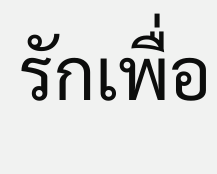รักเพื่อ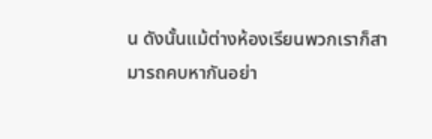น ดังนั้นแม้ต่างห้องเรียนพวกเราก็สามารถคบหากันอย่า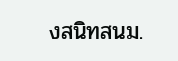งสนิทสนม.